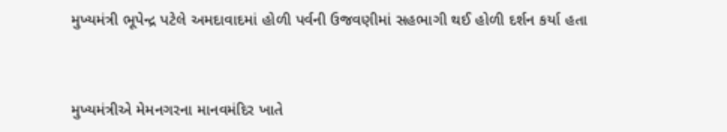મુખ્યમંત્રી ભૂપેન્દ્ર પટેલે અમદાવાદમાં હોળી પર્વની ઉજવણીમાં સહભાગી થઈ હોળી દર્શન કર્યા હતા


મુખ્યમંત્રીએ મેમનગરના માનવમંદિર ખાતે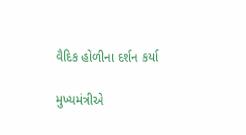વૈદિક હોળીના દર્શન કર્યા

મુખ્યમંત્રીએ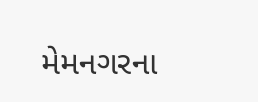મેમનગરના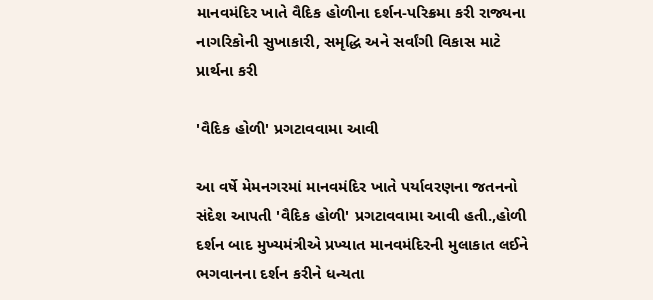માનવમંદિર ખાતે વૈદિક હોળીના દર્શન-પરિક્રમા કરી રાજ્યના નાગરિકોની સુખાકારી, સમૃદ્ધિ અને સર્વાંગી વિકાસ માટે પ્રાર્થના કરી

'વૈદિક હોળી' પ્રગટાવવામા આવી

આ વર્ષે મેમનગરમાં માનવમંદિર ખાતે પર્યાવરણના જતનનો સંદેશ આપતી 'વૈદિક હોળી' પ્રગટાવવામા આવી હતી.,હોળી દર્શન બાદ મુખ્યમંત્રીએ પ્રખ્યાત માનવમંદિરની મુલાકાત લઈને ભગવાનના દર્શન કરીને ધન્યતા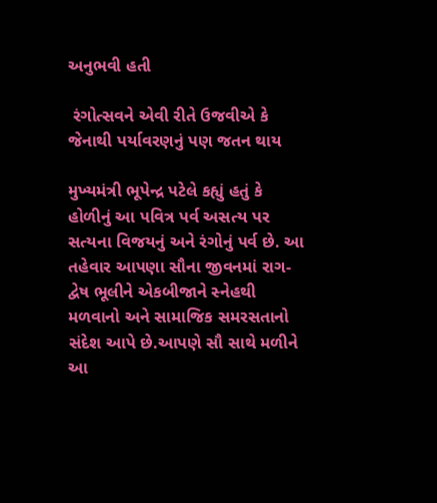અનુભવી હતી

 રંગોત્સવને એવી રીતે ઉજવીએ કે જેનાથી પર્યાવરણનું પણ જતન થાય

મુખ્યમંત્રી ભૂપેન્દ્ર પટેલે કહ્યું હતું કે હોળીનું આ પવિત્ર પર્વ અસત્ય પર સત્યના વિજયનું અને રંગોનું પર્વ છે. આ તહેવાર આપણા સૌના જીવનમાં રાગ-દ્વેષ ભૂલીને એકબીજાને સ્નેહથી મળવાનો અને સામાજિક સમરસતાનો સંદેશ આપે છે.આપણે સૌ સાથે મળીને આ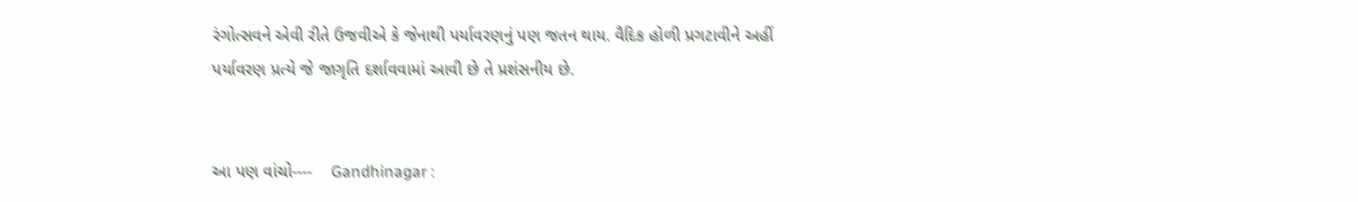રંગોત્સવને એવી રીતે ઉજવીએ કે જેનાથી પર્યાવરણનું પણ જતન થાય. વૈદિક હોળી પ્રગટાવીને અહીં પર્યાવરણ પ્રત્યે જે જાગૃતિ દર્શાવવામાં આવી છે તે પ્રશંસનીય છે.


આ પણ વાંચો----    Gandhinagar :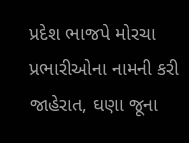પ્રદેશ ભાજપે મોરચા પ્રભારીઓના નામની કરી જાહેરાત, ઘણા જૂના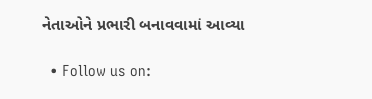નેતાઓને પ્રભારી બનાવવામાં આવ્યા

  • Follow us on: